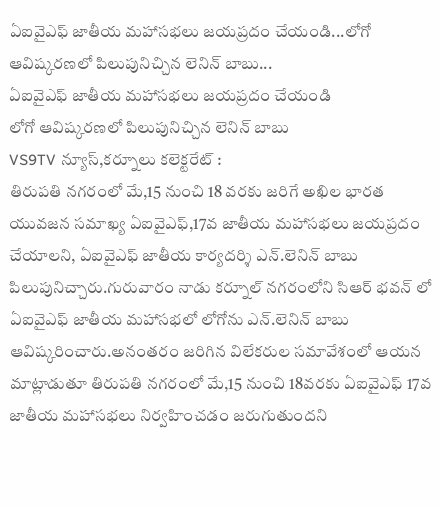ఏఐవైఎఫ్ జాతీయ మహాసభలు జయప్రదం చేయండి...లోగో ఆవిష్కరణలో పిలుపునిచ్చిన లెనిన్ బాబు...
ఏఐవైఎఫ్ జాతీయ మహాసభలు జయప్రదం చేయండి
లోగో ఆవిష్కరణలో పిలుపునిచ్చిన లెనిన్ బాబు
VS9TV న్యూస్,కర్నూలు కలెక్టరేట్ :
తిరుపతి నగరంలో మే,15 నుంచి 18 వరకు జరిగే అఖిల భారత యువజన సమాఖ్య ఏఐవైఎఫ్,17వ జాతీయ మహాసభలు జయప్రదం చేయాలని, ఏఐవైఎఫ్ జాతీయ కార్యదర్శి ఎన్.లెనిన్ బాబు పిలుపునిచ్చారు.గురువారం నాడు కర్నూల్ నగరంలోని సిఆర్ భవన్ లో ఏఐవైఎఫ్ జాతీయ మహాసభలో లోగోను ఎన్.లెనిన్ బాబు ఆవిష్కరించారు.అనంతరం జరిగిన విలేకరుల సమావేశంలో ఆయన మాట్లాడుతూ తిరుపతి నగరంలో మే,15 నుంచి 18వరకు ఏఐవైఎఫ్ 17వ జాతీయ మహాసభలు నిర్వహించడం జరుగుతుందని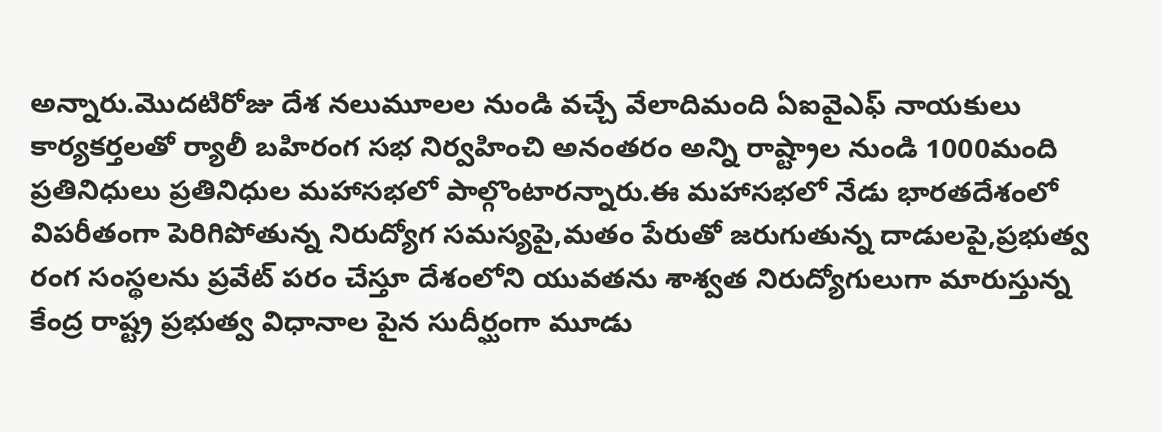అన్నారు.మొదటిరోజు దేశ నలుమూలల నుండి వచ్చే వేలాదిమంది ఏఐవైఎఫ్ నాయకులు కార్యకర్తలతో ర్యాలీ బహిరంగ సభ నిర్వహించి అనంతరం అన్ని రాష్ట్రాల నుండి 1000మంది ప్రతినిధులు ప్రతినిధుల మహాసభలో పాల్గొంటారన్నారు.ఈ మహాసభలో నేడు భారతదేశంలో విపరీతంగా పెరిగిపోతున్న నిరుద్యోగ సమస్యపై,మతం పేరుతో జరుగుతున్న దాడులపై,ప్రభుత్వ రంగ సంస్థలను ప్రవేట్ పరం చేస్తూ దేశంలోని యువతను శాశ్వత నిరుద్యోగులుగా మారుస్తున్న కేంద్ర రాష్ట్ర ప్రభుత్వ విధానాల పైన సుదీర్ఘంగా మూడు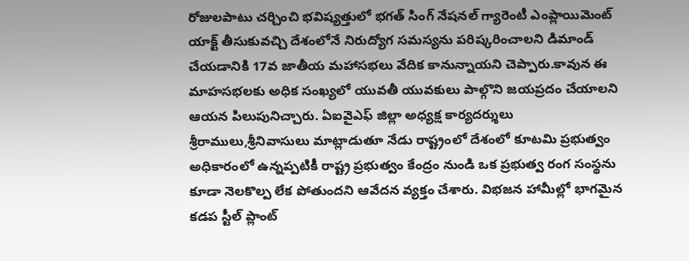రోజులపాటు చర్చించి భవిష్యత్తులో భగత్ సింగ్ నేషనల్ గ్యారెంటీ ఎంప్లాయిమెంట్ యాక్ట్ తీసుకువచ్చి దేశంలోనే నిరుద్యోగ సమస్యను పరిష్కరించాలని డిమాండ్ చేయడానికి 17వ జాతీయ మహాసభలు వేదిక కానున్నాయని చెప్పారు.కావున ఈ మాహసభలకు అధిక సంఖ్యలో యువతీ యువకులు పాల్గొని జయప్రదం చేయాలని ఆయన పిలుపునిచ్చారు. ఏఐవైఎఫ్ జిల్లా అధ్యక్ష కార్యదర్శులు శ్రీరాములు,శ్రీనివాసులు మాట్లాడుతూ నేడు రాష్ట్రంలో దేశంలో కూటమి ప్రభుత్వం అధికారంలో ఉన్నప్పటికీ రాష్ట్ర ప్రభుత్వం కేంద్రం నుండి ఒక ప్రభుత్వ రంగ సంస్థను కూడా నెలకొల్ప లేక పోతుందని ఆవేదన వ్యక్తం చేశారు. విభజన హామీల్లో భాగమైన కడప స్టీల్ ప్లాంట్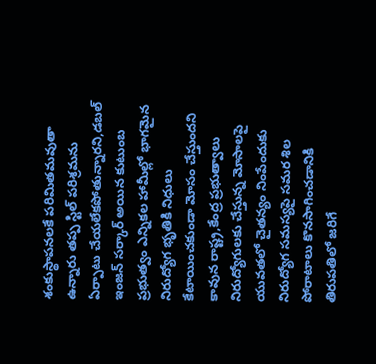శంకుస్థాపనలకే పరిమితమవుతా ఉన్నారు తప్ప స్టిల్ పరిశ్రమను ఏర్పాటు చేయలేకపోతున్నారని,డబల్ ఇంజన్ సర్కార్ అయిన కుటుంబ ప్రభుత్వం ఎన్నికల హామీల్లో భాగమైన నిరుద్యోగ భృతికి నిధులు కేటాయించకుండా మోసం చేస్తుందని కావున రాష్ట్ర,కేంద్ర ప్రభుత్వాలు నిరుద్యోగులకు చేస్తున్న మోసాలపై యువతలో చైతన్యం నింపేందుకు నిరుద్యోగ సమస్యపై సమర శిల పోరాటాలు కొనసాగించడానికి తిరుపతిలో జరిగే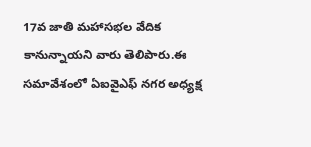17వ జాతి మహాసభల వేదిక కానున్నాయని వారు తెలిపారు.ఈ సమావేశంలో ఏఐవైఎఫ్ నగర అధ్యక్ష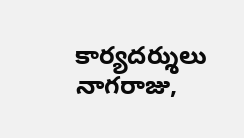కార్యదర్శులు నాగరాజు,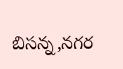బిసన్న,నగర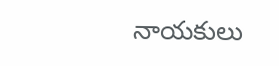నాయకులు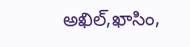అఖిల్,ఖాసిం,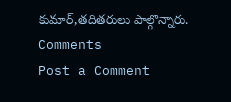కుమార్,తదితరులు పాల్గొన్నారు.
Comments
Post a Comment